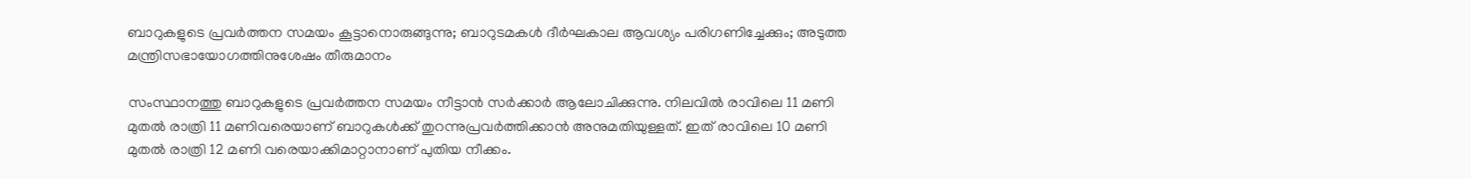ബാറുകളുടെ പ്രവര്‍ത്തന സമയം കൂട്ടാനൊരുങ്ങുന്നു; ബാറുടമകള്‍ ദീര്‍ഘകാല ആവശ്യം പരിഗണിച്ചേക്കും; അടുത്ത മന്ത്രിസഭായോഗത്തിനുശേഷം തീരുമാനം

സംസ്ഥാനത്തു ബാറുകളുടെ പ്രവര്‍ത്തന സമയം നീട്ടാന്‍ സര്‍ക്കാര്‍ ആലോചിക്കുന്നു. നിലവില്‍ രാവിലെ 11 മണി മുതല്‍ രാത്രി 11 മണിവരെയാണ് ബാറുകള്‍ക്ക് തുറന്നുപ്രവര്‍ത്തിക്കാന്‍ അനുമതിയുള്ളത്. ഇത് രാവിലെ 10 മണി മുതല്‍ രാത്രി 12 മണി വരെയാക്കിമാറ്റാനാണ് പുതിയ നീക്കം.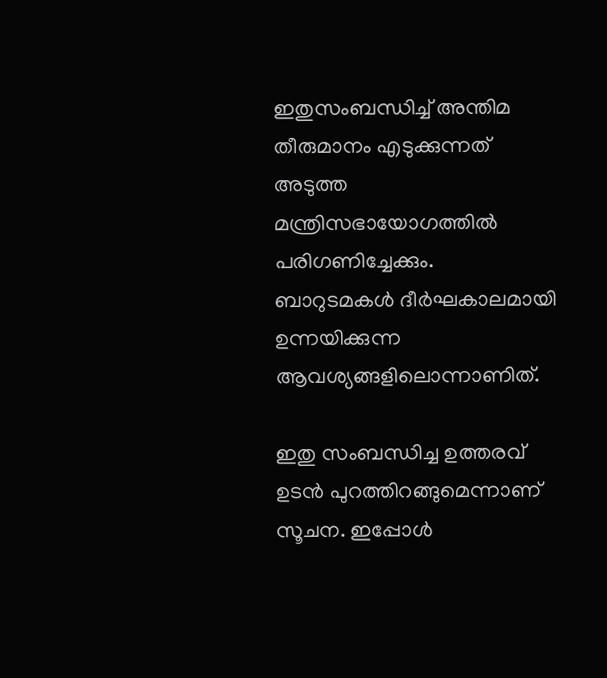ഇതുസംബന്ധിച്ച് അന്തിമ തീരുമാനം എടുക്കുന്നത് അടുത്ത മന്ത്രിസഭായോഗത്തില്‍ പരിഗണിച്ചേക്കും. ബാറുടമകള്‍ ദീര്‍ഘകാലമായി ഉന്നയിക്കുന്ന ആവശ്യങ്ങളിലൊന്നാണിത്.

ഇതു സംബന്ധിച്ച ഉത്തരവ് ഉടന്‍ പുറത്തിറങ്ങുമെന്നാണ് സൂചന. ഇപ്പോള്‍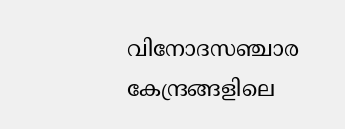വിനോദസഞ്ചാര കേന്ദ്രങ്ങളിലെ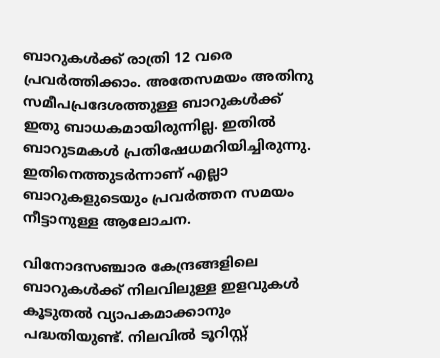ബാറുകള്‍ക്ക് രാത്രി 12 വരെ പ്രവര്‍ത്തിക്കാം. അതേസമയം അതിനു സമീപപ്രദേശത്തുള്ള ബാറുകള്‍ക്ക് ഇതു ബാധകമായിരുന്നില്ല. ഇതില്‍ ബാറുടമകള്‍ പ്രതിഷേധമറിയിച്ചിരുന്നു. ഇതിനെത്തുടര്‍ന്നാണ് എല്ലാ ബാറുകളുടെയും പ്രവര്‍ത്തന സമയം നീട്ടാനുള്ള ആലോചന.

വിനോദസഞ്ചാര കേന്ദ്രങ്ങളിലെ ബാറുകള്‍ക്ക് നിലവിലുള്ള ഇളവുകള്‍ കൂടുതല്‍ വ്യാപകമാക്കാനും പദ്ധതിയുണ്ട്. നിലവില്‍ ടൂറിസ്റ്റ്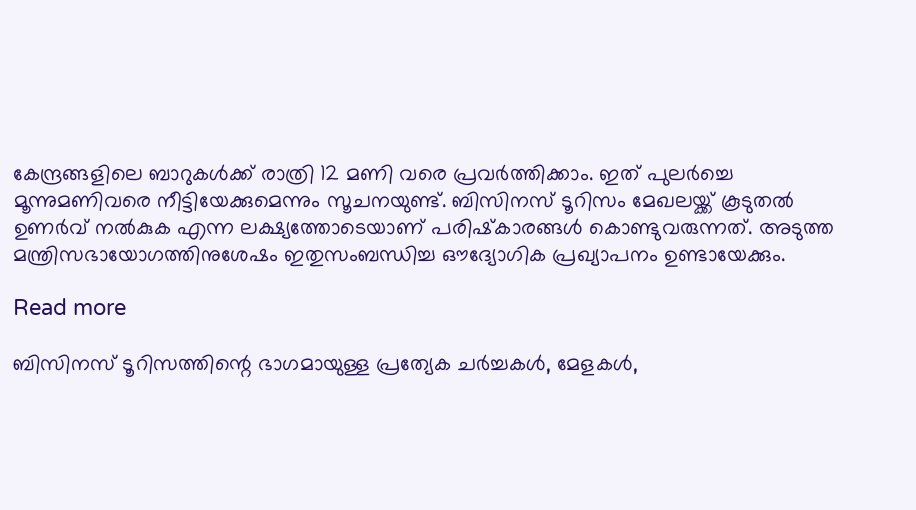കേന്ദ്രങ്ങളിലെ ബാറുകള്‍ക്ക് രാത്രി 12 മണി വരെ പ്രവര്‍ത്തിക്കാം. ഇത് പുലര്‍ച്ചെ മൂന്നുമണിവരെ നീട്ടിയേക്കുമെന്നും സൂചനയുണ്ട്. ബിസിനസ് ടൂറിസം മേഖലയ്ക്ക് കൂടുതല്‍ ഉണര്‍വ് നല്‍കുക എന്ന ലക്ഷ്യത്തോടെയാണ് പരിഷ്‌കാരങ്ങള്‍ കൊണ്ടുവരുന്നത്. അടുത്ത മന്ത്രിസഭായോഗത്തിനുശേഷം ഇതുസംബന്ധിച്ച ഔദ്യോഗിക പ്രഖ്യാപനം ഉണ്ടായേക്കും.

Read more

ബിസിനസ് ടൂറിസത്തിന്റെ ഭാഗമായുള്ള പ്രത്യേക ചര്‍ച്ചകള്‍, മേളകള്‍,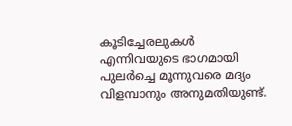കൂടിച്ചേരലുകള്‍ എന്നിവയുടെ ഭാഗമായി പുലര്‍ച്ചെ മൂന്നുവരെ മദ്യം വിളമ്പാനും അനുമതിയുണ്ട്.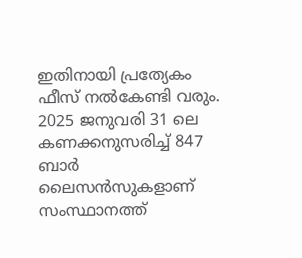ഇതിനായി പ്രത്യേകം ഫീസ് നല്‍കേണ്ടി വരും. 2025 ജനുവരി 31 ലെ കണക്കനുസരിച്ച് 847 ബാര്‍ ലൈസന്‍സുകളാണ് സംസ്ഥാനത്ത്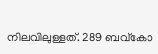നിലവിലുള്ളത്. 289 ബവ്‌കോ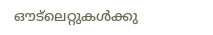ഔട്ലെറ്റുകള്‍ക്കു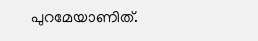പുറമേയാണിത്.